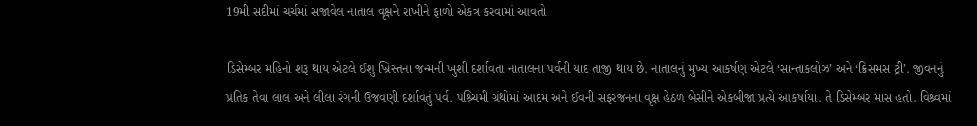19મી સદીમાં ચર્ચમાં સજાવેલ નાતાલ વૃક્ષને રાખીને ફાળો એકત્ર કરવામાં આવતો

ડિસેમ્બર મહિનો શરૂ થાય એટલે ઈશુ ખ્રિસ્તના જન્મની ખુશી દર્શાવતા નાતાલના પર્વની યાદ તાજી થાય છે. નાતાલનું મુખ્ય આકર્ષણ એટલે ‘સાન્તાકલોઝ’ અને ‘ક્રિસમસ ટ્રી’. જીવનનું પ્રતિક તેવા લાલ અને લીલા રંગની ઉજવણી દર્શાવતું પર્વ. પશ્ર્ચિમી ગ્રંથોમાં આદમ અને ઈવની સફરજનના વૃક્ષ હેઠળ બેસીને એકબીજા પ્રત્યે આકર્ષાયા. તે ડિસેમ્બર માસ હતો. વિશ્ર્વમાં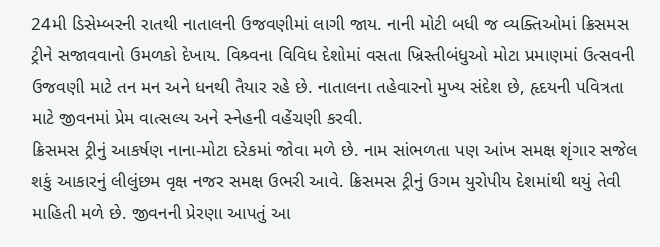24મી ડિસેમ્બરની રાતથી નાતાલની ઉજવણીમાં લાગી જાય. નાની મોટી બધી જ વ્યક્તિઓમાં ક્રિસમસ ટ્રીને સજાવવાનો ઉમળકો દેખાય. વિશ્ર્વના વિવિધ દેશોમાં વસતા ખ્રિસ્તીબંધુઓ મોટા પ્રમાણમાં ઉત્સવની ઉજવણી માટે તન મન અને ધનથી તૈયાર રહે છે. નાતાલના તહેવારનો મુખ્ય સંદેશ છે, હૃદયની પવિત્રતા માટે જીવનમાં પ્રેમ વાત્સલ્ય અને સ્નેહની વહેંચણી કરવી.
ક્રિસમસ ટ્રીનું આકર્ષણ નાના-મોટા દરેકમાં જોવા મળે છે. નામ સાંભળતા પણ આંખ સમક્ષ શૃંગાર સજેલ શકું આકારનું લીલુંછમ વૃક્ષ નજર સમક્ષ ઉભરી આવે. ક્રિસમસ ટ્રીનું ઉગમ યુરોપીય દેશમાંથી થયું તેવી માહિતી મળે છે. જીવનની પ્રેરણા આપતું આ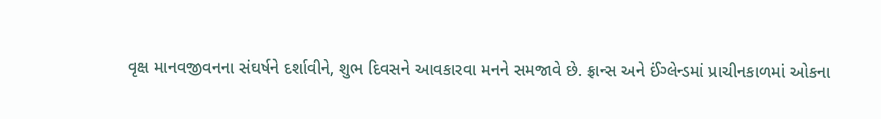વૃક્ષ માનવજીવનના સંઘર્ષને દર્શાવીને, શુભ દિવસને આવકારવા મનને સમજાવે છે. ફ્રાન્સ અને ઈંગ્લેન્ડમાં પ્રાચીનકાળમાં ઓકના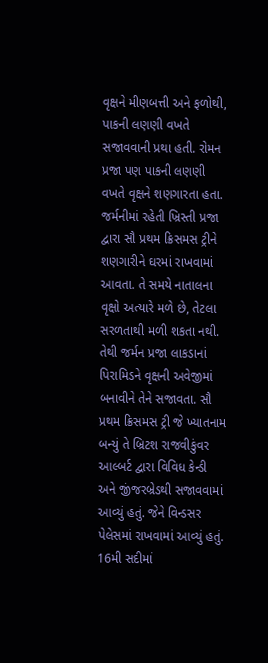વૃક્ષને મીણબત્તી અને ફળોથી, પાકની લણણી વખતે સજાવવાની પ્રથા હતી. રોમન પ્રજા પણ પાકની લણણી વખતે વૃક્ષને શણગારતા હતા. જર્મનીમાં રહેતી ખ્રિસ્તી પ્રજા દ્વારા સૌ પ્રથમ ક્રિસમસ ટ્રીને શણગારીને ઘરમાં રાખવામાં આવતા. તે સમયે નાતાલના વૃક્ષો અત્યારે મળે છે, તેટલા સરળતાથી મળી શકતા નથી. તેથી જર્મન પ્રજા લાકડાનાં પિરામિડને વૃક્ષની અવેજીમાં બનાવીને તેને સજાવતા. સૌ પ્રથમ ક્રિસમસ ટ્રી જે ખ્યાતનામ બન્યું તે બ્રિટશ રાજવીકુંવર આલ્બર્ટ દ્વારા વિવિધ કેન્ડી અને જીંજરબ્રેડથી સજાવવામાં આવ્યું હતું. જેને વિન્ડસર પેલેસમાં રાખવામાં આવ્યું હતું. 16મી સદીમાં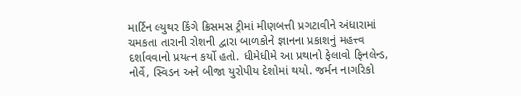માર્ટિન લ્યુથર કિંગે ક્રિસમસ ટ્રીમાં મીણબત્તી પ્રગટાવીને અંધારામાં ચમકતા તારાની રોશની દ્વારા બાળકોને જ્ઞાનના પ્રકાશનું મહત્ત્વ દર્શાવવાનો પ્રયત્ન કર્યો હતો. ધીમેધીમે આ પ્રથાનો ફેલાવો ફિનલેન્ડ, નોર્વે, સ્વિડન અને બીજા યુરોપીય દેશોમાં થયો. જર્મન નાગરિકો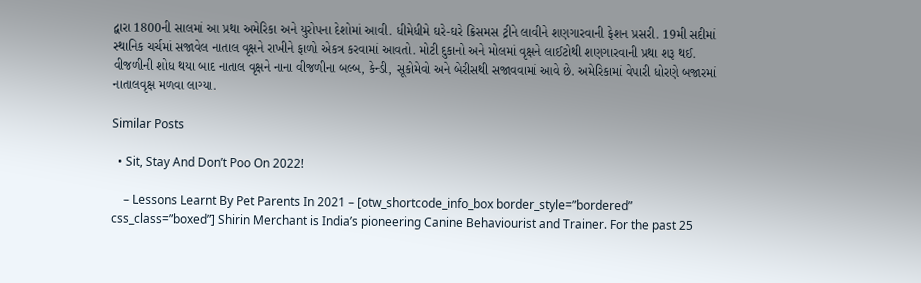દ્વારા 1800ની સાલમાં આ પ્રથા અમેરિકા અને યુરોપના દેશોમાં આવી. ધીમેધીમે ઘરે-ઘરે ક્રિસમસ ટ્રીને લાવીને શણગારવાની ફેશન પ્રસરી. 19મી સદીમાં સ્થાનિક ચર્ચમાં સજાવેલ નાતાલ વૃક્ષને રાખીને ફાળો એકત્ર કરવામાં આવતો. મોટી દુકાનો અને મોલમાં વૃક્ષને લાઈટોથી શણગારવાની પ્રથા શરૂ થઈ.
વીજળીની શોધ થયા બાદ નાતાલ વૃક્ષને નાના વીજળીના બલ્બ, કેન્ડી, સૂકોમેવો અને બેરીસથી સજાવવામાં આવે છે. અમેરિકામાં વેપારી ધોરણે બજારમાં નાતાલવૃક્ષ મળવા લાગ્યા.

Similar Posts

  • Sit, Stay And Don’t Poo On 2022!

    – Lessons Learnt By Pet Parents In 2021 – [otw_shortcode_info_box border_style=”bordered” css_class=”boxed”] Shirin Merchant is India’s pioneering Canine Behaviourist and Trainer. For the past 25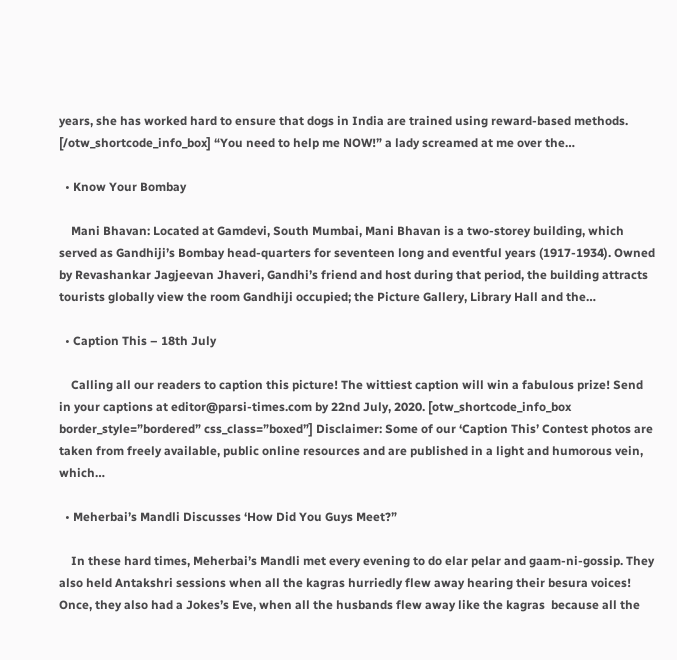years, she has worked hard to ensure that dogs in India are trained using reward-based methods.  [/otw_shortcode_info_box] “You need to help me NOW!” a lady screamed at me over the…

  • Know Your Bombay

    Mani Bhavan: Located at Gamdevi, South Mumbai, Mani Bhavan is a two-storey building, which served as Gandhiji’s Bombay head-quarters for seventeen long and eventful years (1917-1934). Owned by Revashankar Jagjeevan Jhaveri, Gandhi’s friend and host during that period, the building attracts tourists globally view the room Gandhiji occupied; the Picture Gallery, Library Hall and the…

  • Caption This – 18th July

    Calling all our readers to caption this picture! The wittiest caption will win a fabulous prize! Send in your captions at editor@parsi-times.com by 22nd July, 2020. [otw_shortcode_info_box border_style=”bordered” css_class=”boxed”] Disclaimer: Some of our ‘Caption This’ Contest photos are taken from freely available, public online resources and are published in a light and humorous vein, which…

  • Meherbai’s Mandli Discusses ‘How Did You Guys Meet?”

    In these hard times, Meherbai’s Mandli met every evening to do elar pelar and gaam-ni-gossip. They also held Antakshri sessions when all the kagras hurriedly flew away hearing their besura voices! Once, they also had a Jokes’s Eve, when all the husbands flew away like the kagras  because all the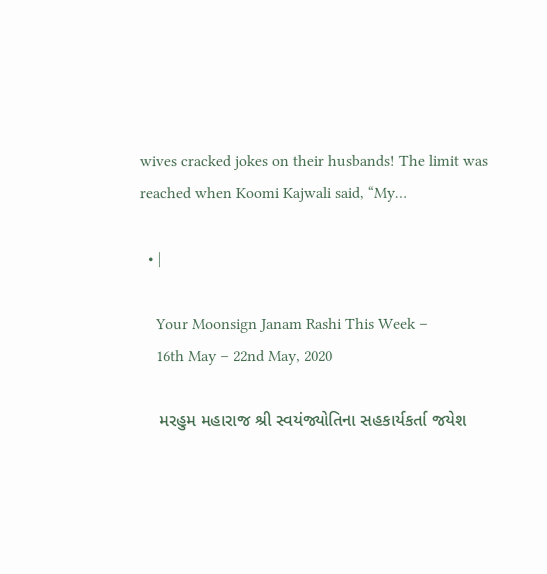wives cracked jokes on their husbands! The limit was reached when Koomi Kajwali said, “My…

  • |

    Your Moonsign Janam Rashi This Week –
    16th May – 22nd May, 2020

    મરહુમ મહારાજ શ્રી સ્વયંજ્યોતિના સહકાર્યકર્તા જયેશ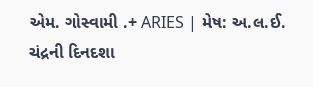એમ. ગોસ્વામી .+ ARIES | મેષ: અ.લ.ઈ. ચંદ્રની દિનદશા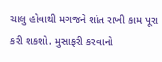ચાલુ હોવાથી મગજને શાંત રાખી કામ પૂરા કરી શકશો. મુસાફરી કરવાનો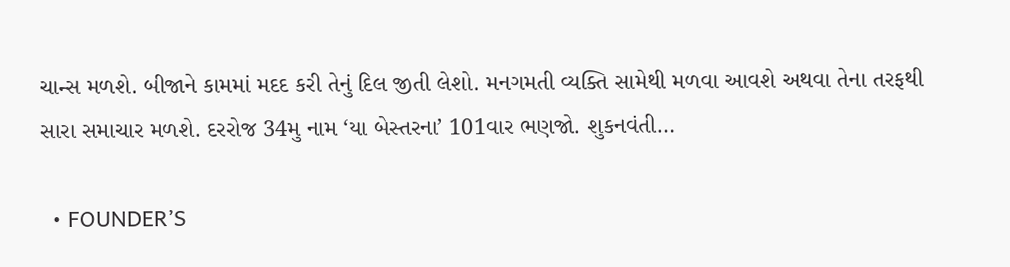ચાન્સ મળશે. બીજાને કામમાં મદદ કરી તેનું દિલ જીતી લેશો. મનગમતી વ્યક્તિ સામેથી મળવા આવશે અથવા તેના તરફથી સારા સમાચાર મળશે. દરરોજ 34મુ નામ ‘યા બેસ્તરના’ 101વાર ભણજો. શુકનવંતી…

  • FOUNDER’S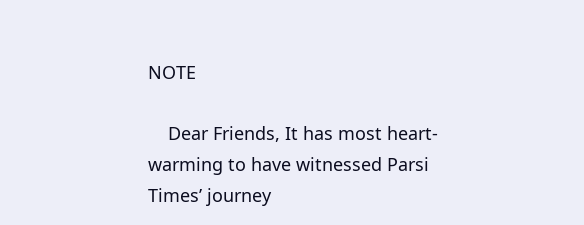NOTE

    Dear Friends, It has most heart-warming to have witnessed Parsi Times’ journey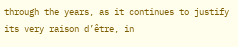through the years, as it continues to justify its very raison d’être, in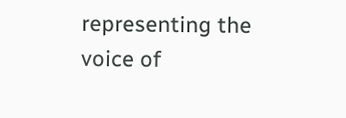representing the voice of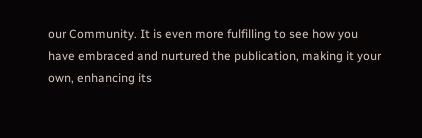our Community. It is even more fulfilling to see how you have embraced and nurtured the publication, making it your own, enhancing its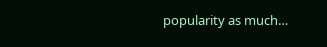popularity as much…